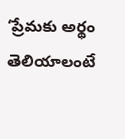‘ప్రేమకు అర్థం తెలియాలంటే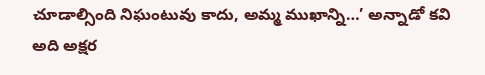చూడాల్సింది నిఘంటువు కాదు, అమ్మ ముఖాన్ని…’ అన్నాడో కవి అది అక్షర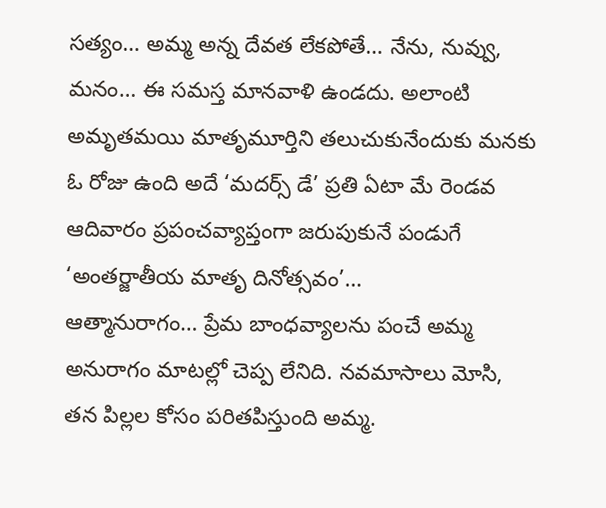సత్యం… అమ్మ అన్న దేవత లేకపోతే… నేను, నువ్వు, మనం… ఈ సమస్త మానవాళి ఉండదు. అలాంటి అమృతమయి మాతృమూర్తిని తలుచుకునేందుకు మనకు ఓ రోజు ఉంది అదే ‘మదర్స్ డే’ ప్రతి ఏటా మే రెండవ ఆదివారం ప్రపంచవ్యాప్తంగా జరుపుకునే పండుగే ‘అంతర్జాతీయ మాతృ దినోత్సవం’…
ఆత్మానురాగం… ప్రేమ బాంధవ్యాలను పంచే అమ్మ అనురాగం మాటల్లో చెప్ప లేనిది. నవమాసాలు మోసి, తన పిల్లల కోసం పరితపిస్తుంది అమ్మ.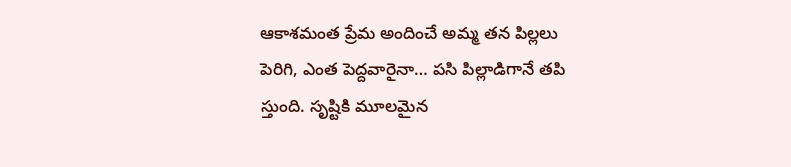ఆకాశమంత ప్రేమ అందించే అమ్మ తన పిల్లలు పెరిగి, ఎంత పెద్దవారైనా… పసి పిల్లాడిగానే తపి స్తుంది. సృష్టికి మూలమైన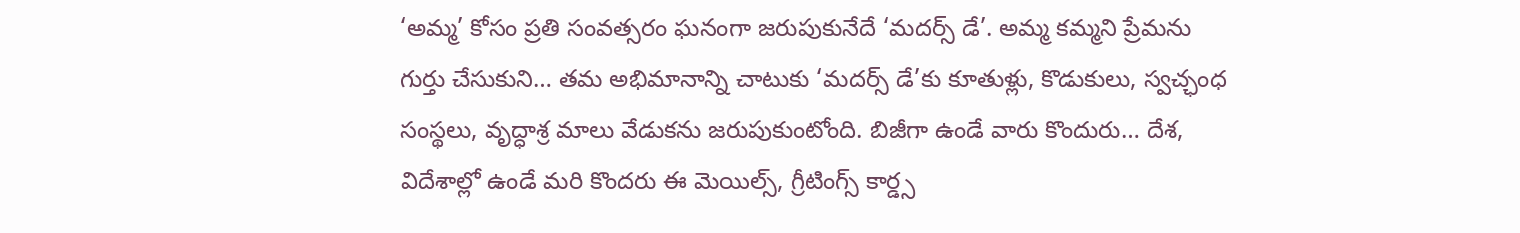‘అమ్మ’ కోసం ప్రతి సంవత్సరం ఘనంగా జరుపుకునేదే ‘మదర్స్ డే’. అమ్మ కమ్మని ప్రేమను గుర్తు చేసుకుని… తమ అభిమానాన్ని చాటుకు ‘మదర్స్ డే’కు కూతుళ్లు, కొడుకులు, స్వచ్ఛంధ సంస్థలు, వృద్ధాశ్ర మాలు వేడుకను జరుపుకుంటోంది. బిజీగా ఉండే వారు కొందురు… దేశ, విదేశాల్లో ఉండే మరి కొందరు ఈ మెయిల్స్, గ్రీటింగ్స్ కార్డ్స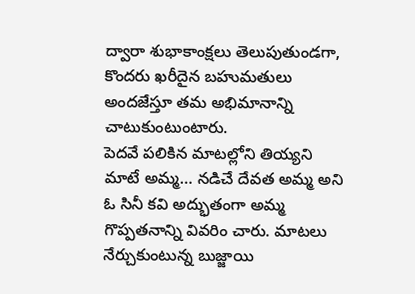ద్వారా శుభాకాంక్షలు తెలుపుతుండగా, కొందరు ఖరీదైన బహుమతులు అందజేస్తూ తమ అభిమానాన్ని చాటుకుంటుంటారు.
పెదవే పలికిన మాటల్లోని తియ్యని మాటే అమ్మ… నడిచే దేవత అమ్మ అని ఓ సినీ కవి అద్భుతంగా అమ్మ గొప్పతనాన్ని వివరిం చారు. మాటలు నేర్చుకుంటున్న బుజ్జాయి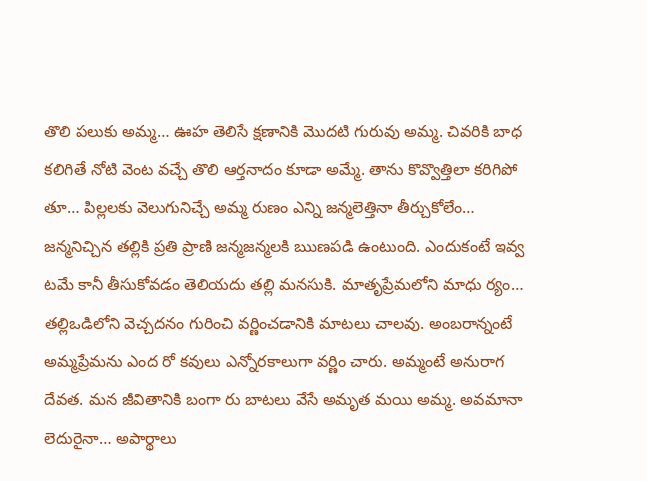తొలి పలుకు అమ్మ… ఊహ తెలిసే క్షణానికి మొదటి గురువు అమ్మ. చివరికి బాధ కలిగితే నోటి వెంట వచ్చే తొలి ఆర్తనాదం కూడా అమ్మే. తాను కొవ్వొత్తిలా కరిగిపో తూ… పిల్లలకు వెలుగునిచ్చే అమ్మ రుణం ఎన్ని జన్మలెత్తినా తీర్చుకోలేం…
జన్మనిచ్చిన తల్లికి ప్రతి ప్రాణి జన్మజన్మలకి ఋణపడి ఉంటుంది. ఎందుకంటే ఇవ్వ టమే కానీ తీసుకోవడం తెలియదు తల్లి మనసుకి. మాతృప్రేమలోని మాధు ర్యం… తల్లిఒడిలోని వెచ్చదనం గురించి వర్ణించడానికి మాటలు చాలవు. అంబరాన్నంటే అమ్మప్రేమను ఎంద రో కవులు ఎన్నోరకాలుగా వర్ణిం చారు. అమ్మంటే అనురాగ దేవత. మన జీవితానికి బంగా రు బాటలు వేసే అమృత మయి అమ్మ. అవమానా లెదురైనా… అపార్థాలు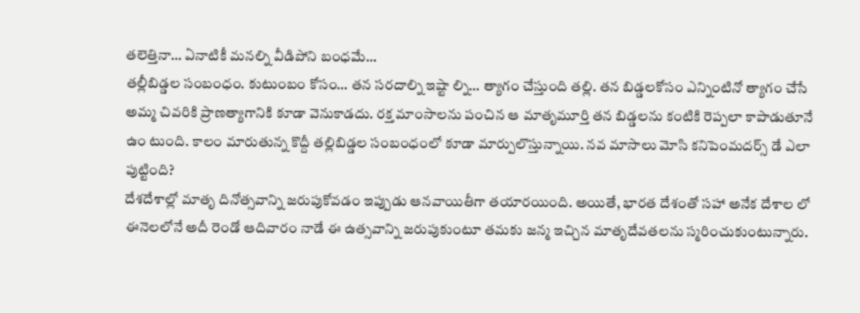తలెత్తినా… ఏనాటికీ మనల్ని వీడిపోని బంధమే…
తల్లీబిడ్డల సంబంధం. కుటుంబం కోసం… తన సరదాల్ని ఇష్టా ల్ని… త్యాగం చేస్తుంది తల్లి. తన బిడ్డలకోసం ఎన్నింటినో త్యాగం చేసే అమ్మ చివరికి ప్రాణత్యాగానికి కూడా వెనుకాడదు. రక్త మాంసాలను పంచిన ఆ మాతృమూర్తి తన బిడ్డలను కంటికి రెప్పలా కాపాడుతూనే ఉం టుంది. కాలం మారుతున్న కొద్దీ తల్లిబిడ్డల సంబంధంలో కూడా మార్పులొస్తున్నాయి. నవ మాసాలు మోసి కనిపెంమదర్స్ డే ఎలా పుట్టింది?
దేశదేశాల్లో మాతృ దినోత్సవాన్ని జరుపుకోవడం ఇప్పుడు ఆనవాయితీగా తయారయింది. అయితే, భారత దేశంతో సహా అనేక దేశాల లో ఈనెలలోనే అదీ రెండో ఆదివారం నాడే ఈ ఉత్సవాన్ని జరుపుకుంటూ తమకు జన్మ ఇచ్చిన మాతృదేవతలను స్మరించుకుంటున్నారు.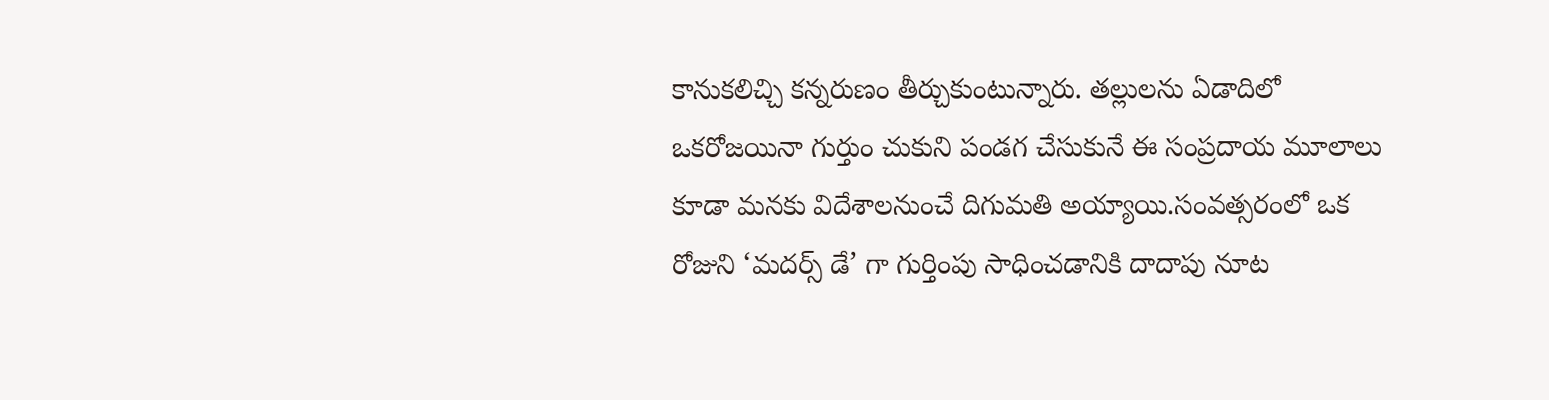కానుకలిచ్చి కన్నరుణం తీర్చుకుంటున్నారు. తల్లులను ఏడాదిలో ఒకరోజయినా గుర్తుం చుకుని పండగ చేసుకునే ఈ సంప్రదాయ మూలాలు కూడా మనకు విదేశాలనుంచే దిగుమతి అయ్యాయి.సంవత్సరంలో ఒక రోజుని ‘మదర్స్ డే’ గా గుర్తింపు సాధించడానికి దాదాపు నూట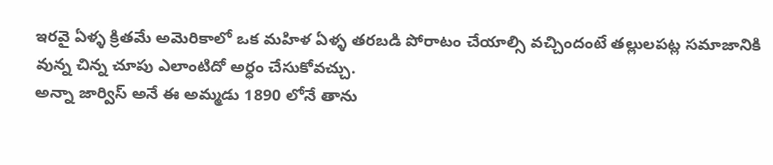ఇరవై ఏళ్ళ క్రితమే అమెరికాలో ఒక మహిళ ఏళ్ళ తరబడి పోరాటం చేయాల్సి వచ్చిందంటే తల్లులపట్ల సమాజానికి వున్న చిన్న చూపు ఎలాంటిదో అర్ధం చేసుకోవచ్చు.
అన్నా జార్విస్ అనే ఈ అమ్మడు 1890 లోనే తాను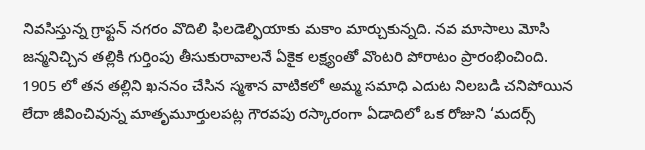నివసిస్తున్న గ్రాఫ్టన్ నగరం వొదిలి ఫిలడెల్ఫియాకు మకాం మార్చుకున్నది. నవ మాసాలు మోసి జన్మనిచ్చిన తల్లికి గుర్తింపు తీసుకురావాలనే ఏకైక లక్ష్యంతో వొంటరి పోరాటం ప్రారంభించింది. 1905 లో తన తల్లిని ఖననం చేసిన స్మశాన వాటికలో అమ్మ సమాధి ఎదుట నిలబడి చనిపోయిన లేదా జీవించివున్న మాతృమూర్తులపట్ల గౌరవపు రస్కారంగా ఏడాదిలో ఒక రోజుని ‘మదర్స్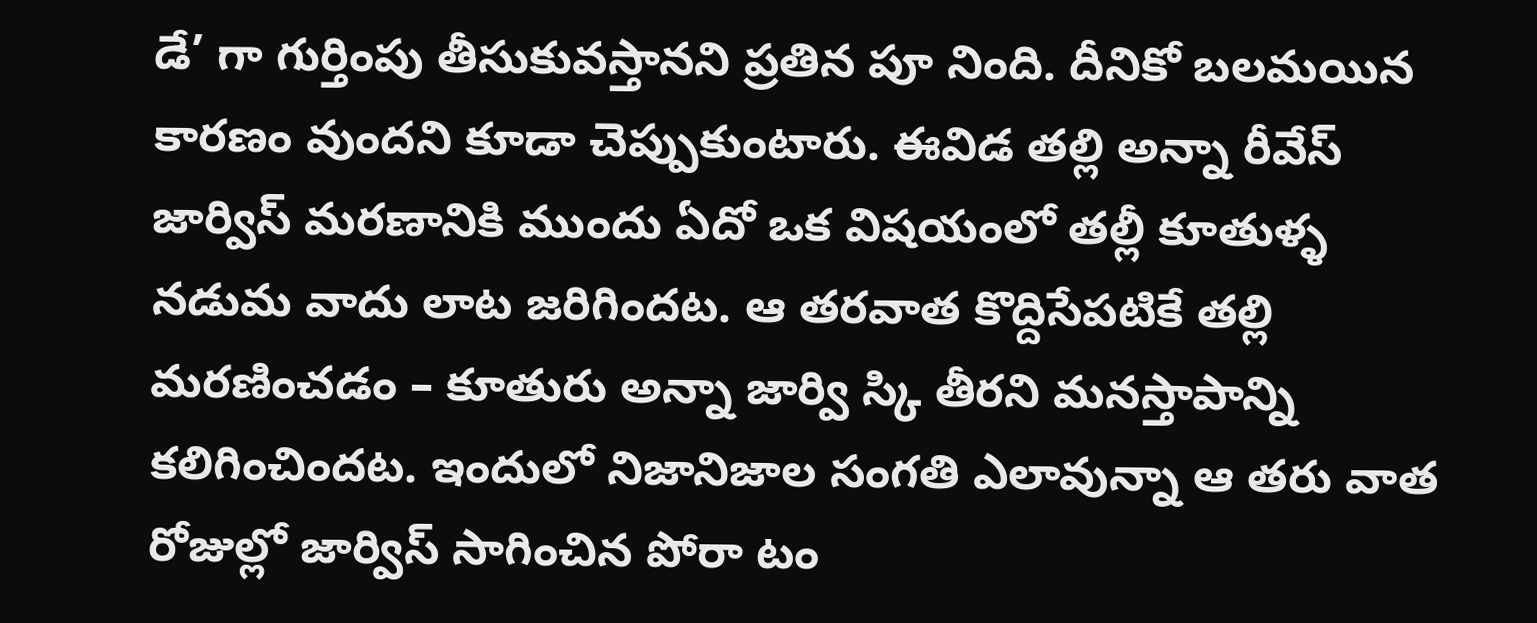డే’ గా గుర్తింపు తీసుకువస్తానని ప్రతిన పూ నింది. దీనికో బలమయిన కారణం వుందని కూడా చెప్పుకుంటారు. ఈవిడ తల్లి అన్నా రీవేస్ జార్విస్ మరణానికి ముందు ఏదో ఒక విషయంలో తల్లీ కూతుళ్ళ నడుమ వాదు లాట జరిగిందట. ఆ తరవాత కొద్దిసేపటికే తల్లి మరణించడం – కూతురు అన్నా జార్వి స్కి తీరని మనస్తాపాన్ని కలిగించిందట. ఇందులో నిజానిజాల సంగతి ఎలావున్నా ఆ తరు వాత రోజుల్లో జార్విస్ సాగించిన పోరా టం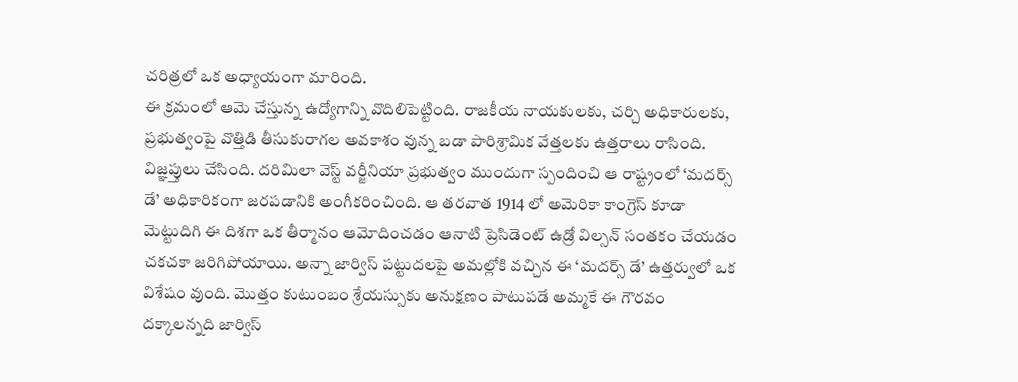చరిత్రలో ఒక అధ్యాయంగా మారింది.
ఈ క్రమంలో ఆమె చేస్తున్న ఉద్యోగాన్ని వొదిలిపెట్టింది. రాజకీయ నాయకులకు, చర్చి అధికారులకు, ప్రభుత్వంపై వొత్తిడి తీసుకురాగల అవకాశం వున్న బడా పారిశ్రామిక వేత్తలకు ఉత్తరాలు రాసింది. విజ్ఞప్తులు చేసింది. దరిమిలా వెస్ట్ వర్జీనియా ప్రభుత్వం ముందుగా స్పందించి ఆ రాష్ట్రంలో ‘మదర్స్ డే’ అధికారికంగా జరపడానికి అంగీకరించింది. ఆ తరవాత 1914 లో అమెరికా కాంగ్రెస్ కూడా మెట్టుదిగి ఈ దిశగా ఒక తీర్మానం ఆమోదించడం ఆనాటి ప్రెసిడెంట్ ఉడ్రో విల్సన్ సంతకం చేయడం చకచకా జరిగిపోయాయి. అన్నా జార్విస్ పట్టుదలపై అమల్లోకి వచ్చిన ఈ ‘మదర్స్ డే’ ఉత్తర్వులో ఒక విశేషం వుంది. మొత్తం కుటుంబం శ్రేయస్సుకు అనుక్షణం పాటుపడే అమ్మకే ఈ గౌరవం దక్కాలన్నది జార్విస్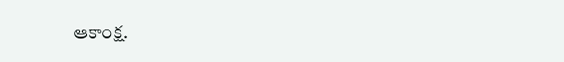ఆకాంక్ష.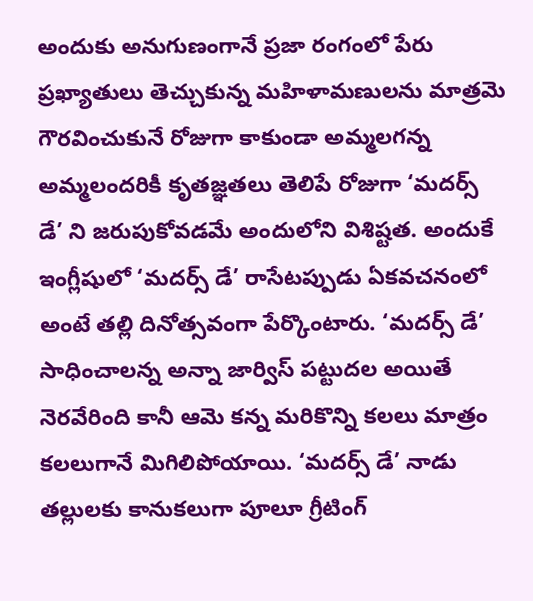అందుకు అనుగుణంగానే ప్రజా రంగంలో పేరు ప్రఖ్యాతులు తెచ్చుకున్న మహిళామణులను మాత్రమె గౌరవించుకునే రోజుగా కాకుండా అమ్మలగన్న అమ్మలందరికీ కృతజ్ఞతలు తెలిపే రోజుగా ‘మదర్స్ డే’ ని జరుపుకోవడమే అందులోని విశిష్టత. అందుకే ఇంగ్లీషులో ‘మదర్స్ డే’ రాసేటప్పుడు ఏకవచనంలో అంటే తల్లి దినోత్సవంగా పేర్కొంటారు. ‘మదర్స్ డే’ సాధించాలన్న అన్నా జార్విస్ పట్టుదల అయితే నెరవేరింది కానీ ఆమె కన్న మరికొన్ని కలలు మాత్రం కలలుగానే మిగిలిపోయాయి. ‘మదర్స్ డే’ నాడు తల్లులకు కానుకలుగా పూలూ గ్రీటింగ్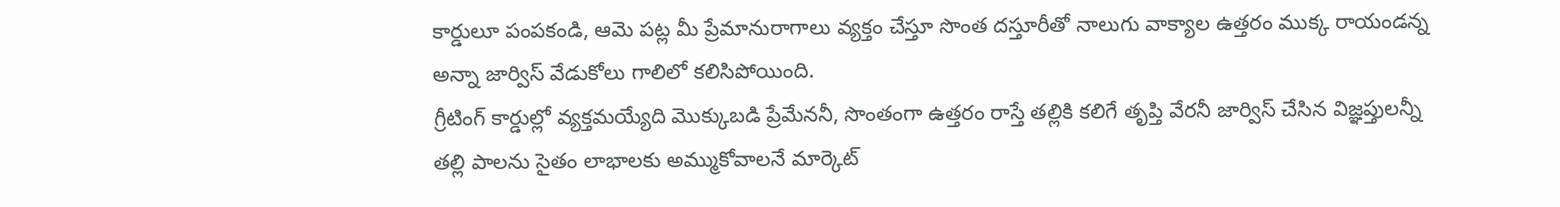కార్డులూ పంపకండి, ఆమె పట్ల మీ ప్రేమానురాగాలు వ్యక్తం చేస్తూ సొంత దస్తూరీతో నాలుగు వాక్యాల ఉత్తరం ముక్క రాయండన్న అన్నా జార్విస్ వేడుకోలు గాలిలో కలిసిపోయింది.
గ్రీటింగ్ కార్డుల్లో వ్యక్తమయ్యేది మొక్కుబడి ప్రేమేననీ, సొంతంగా ఉత్తరం రాస్తే తల్లికి కలిగే తృప్తి వేరనీ జార్విస్ చేసిన విజ్ఞప్తులన్నీ తల్లి పాలను సైతం లాభాలకు అమ్ముకోవాలనే మార్కెట్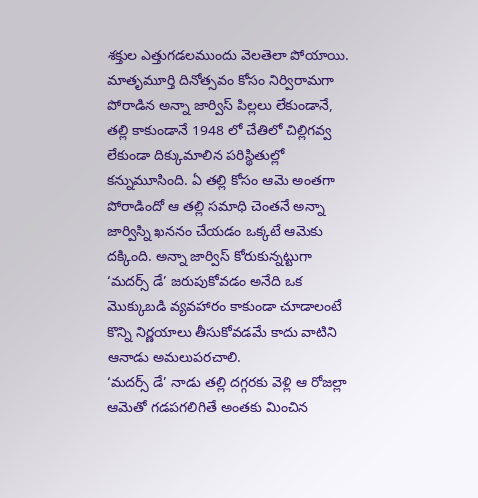శక్తుల ఎత్తుగడలముందు వెలతెలా పోయాయి. మాతృమూర్తి దినోత్సవం కోసం నిర్విరామగా పోరాడిన అన్నా జార్విస్ పిల్లలు లేకుండానే, తల్లి కాకుండానే 1948 లో చేతిలో చిల్లిగవ్వ లేకుండా దిక్కుమాలిన పరిస్థితుల్లో కన్నుమూసింది. ఏ తల్లి కోసం ఆమె అంతగా పోరాడిందో ఆ తల్లి సమాధి చెంతనే అన్నా జార్విస్ని ఖననం చేయడం ఒక్కటే ఆమెకు దక్కింది. అన్నా జార్విస్ కోరుకున్నట్టుగా ‘మదర్స్ డే’ జరుపుకోవడం అనేది ఒక మొక్కుబడి వ్యవహారం కాకుండా చూడాలంటే కొన్ని నిర్ణయాలు తీసుకోవడమే కాదు వాటిని ఆనాడు అమలుపరచాలి.
‘మదర్స్ డే’ నాడు తల్లి దగ్గరకు వెళ్లి ఆ రోజల్లా ఆమెతో గడపగలిగితే అంతకు మించిన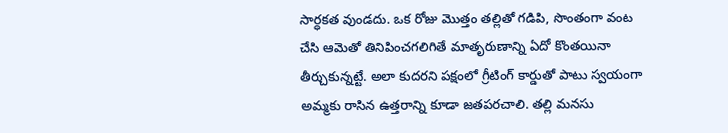సార్ధకత వుండదు. ఒక రోజు మొత్తం తల్లితో గడిపి, సొంతంగా వంట చేసి ఆమెతో తినిపించగలిగితే మాతృరుణాన్ని ఏదో కొంతయినా తీర్చుకున్నట్టే. అలా కుదరని పక్షంలో గ్రీటింగ్ కార్డుతో పాటు స్వయంగా అమ్మకు రాసిన ఉత్తరాన్ని కూడా జతపరచాలి. తల్లి మనసు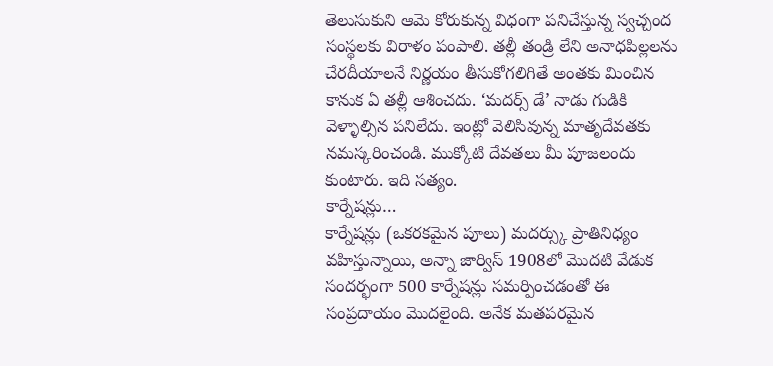తెలుసుకుని ఆమె కోరుకున్న విధంగా పనిచేస్తున్న స్వచ్చంద సంస్థలకు విరాళం పంపాలి. తల్లీ తండ్రి లేని అనాధపిల్లలను చేరదీయాలనే నిర్ణయం తీసుకోగలిగితే అంతకు మించిన కానుక ఏ తల్లీ ఆశించదు. ‘మదర్స్ డే’ నాడు గుడికి వెళ్ళాల్సిన పనిలేదు. ఇంట్లో వెలిసివున్న మాతృదేవతకు నమస్కరించండి. ముక్కోటి దేవతలు మీ పూజలందు కుంటారు. ఇది సత్యం.
కార్నేషన్లు…
కార్నేషన్లు (ఒకరకమైన పూలు) మదర్స్కు ప్రాతినిధ్యం వహిస్తున్నాయి, అన్నా జార్విస్ 1908లో మొదటి వేడుక సందర్భంగా 500 కార్నేషన్లు సమర్పించడంతో ఈ సంప్రదాయం మొదలైంది. అనేక మతపరమైన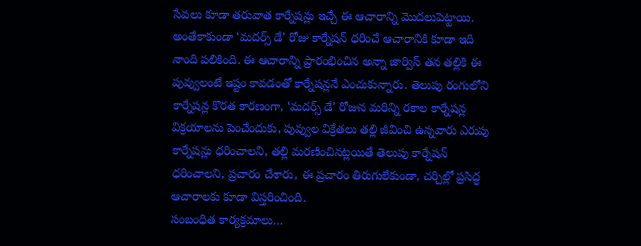సేవలు కూడా తరువాత కార్నేషన్లు ఇచ్చే ఈ ఆచారాన్ని మొదలుపెట్టాయి. అంతేకాకుండా ‘మదర్స్ డే’ రోజు కార్నేషన్ ధరించే ఆచారానికి కూడా ఇది నాంది పలికింది. ఈ ఆచారాన్ని ప్రారంభించిన అన్నా జార్విస్ తన తల్లికి ఈ పువ్వులంటే ఇష్టం కావడంతో కార్నేషన్లనే ఎంచుకున్నారు. తెలుపు రంగులోని కార్నేషన్ల కొరత కారణంగా, ‘మదర్స్ డే’ రోజున మరిన్ని రకాల కార్నేషన్ల విక్రయాలను పెంచేందుకు, పువ్వుల విక్రేతలు తల్లి జీవించి ఉన్నవారు ఎరుపు కార్నేషన్లు ధరించాలని, తల్లి మరణించినట్లయితే తెలుపు కార్నేషన్ ధరించాలని, ప్రచారం చేశారు, ఈ ప్రచారం తిరుగులేకుండా, చర్చిల్లో ప్రసిద్ధ ఆచారాలకు కూడా విస్తరించింది.
సంబంధిత కార్యక్రమాలు…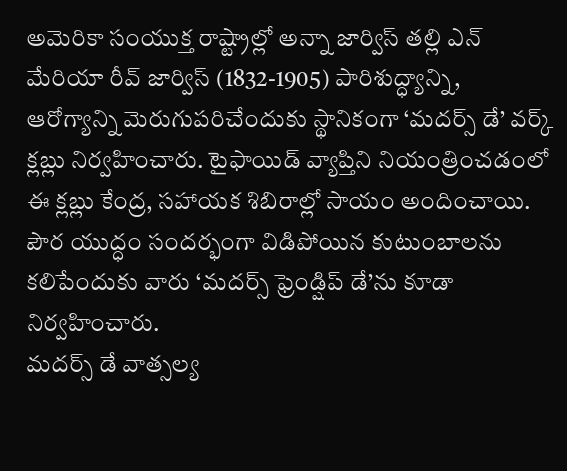అమెరికా సంయుక్త రాష్ట్రాల్లో అన్నా జార్విస్ తల్లి ఎన్ మేరియా రీవ్ జార్విస్ (1832-1905) పారిశుద్ధ్యాన్ని, ఆరోగ్యాన్ని మెరుగుపరిచేందుకు స్థానికంగా ‘మదర్స్ డే’ వర్క్ క్లబ్లు నిర్వహించారు. టైఫాయిడ్ వ్యాప్తిని నియంత్రించడంలో ఈ క్లబ్లు కేంద్ర, సహాయక శిబిరాల్లో సాయం అందించాయి. పౌర యుద్ధం సందర్భంగా విడిపోయిన కుటుంబాలను కలిపేందుకు వారు ‘మదర్స్ ఫ్రెండ్షిప్ డే’ను కూడా నిర్వహించారు.
మదర్స్ డే వాత్సల్య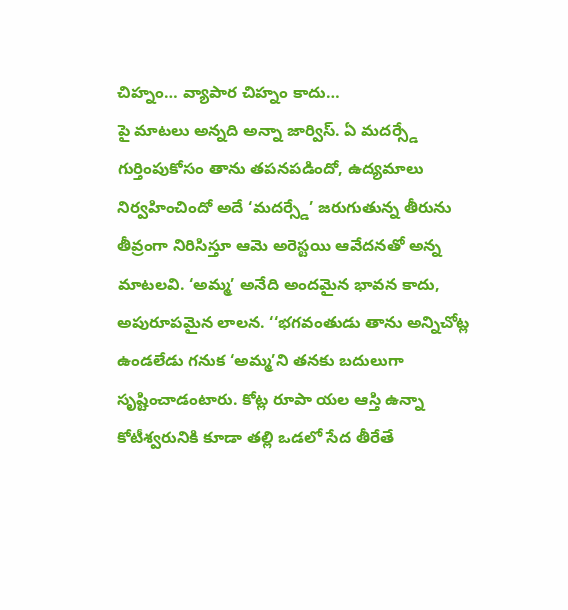చిహ్నం… వ్యాపార చిహ్నం కాదు…
పై మాటలు అన్నది అన్నా జార్విస్. ఏ మదర్స్డే గుర్తింపుకోసం తాను తపనపడిందో, ఉద్యమాలు నిర్వహించిందో అదే ‘మదర్స్డే’ జరుగుతున్న తీరును తీవ్రంగా నిరిసిస్తూ ఆమె అరెస్టయి ఆవేదనతో అన్న మాటలవి. ‘అమ్మ’ అనేది అందమైన భావన కాదు, అపురూపమైన లాలన. ‘‘భగవంతుడు తాను అన్నిచోట్ల ఉండలేడు గనుక ‘అమ్మ’ని తనకు బదులుగా సృష్టించాడంటారు. కోట్ల రూపా యల ఆస్తి ఉన్నా కోటీశ్వరునికి కూడా తల్లి ఒడలో సేద తీరేతే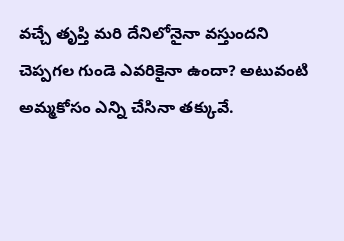వచ్చే తృప్తి మరి దేనిలోనైనా వస్తుందని చెప్పగల గుండె ఎవరికైనా ఉందా? అటువంటి అమ్మకోసం ఎన్ని చేసినా తక్కువే.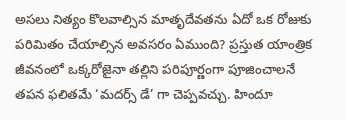అసలు నిత్యం కొలవాల్సిన మాతృదేవతను ఏదో ఒక రోజుకు పరిమితం చేయాల్సిన అవసరం ఏముంది? ప్రస్తుత యాంత్రిక జీవనంలో ఒక్కరోజైనా తల్లిని పరిపూర్ణంగా పూజించాలనే తపన ఫలితమే ‘మదర్స్ డే’ గా చెప్పవచ్చు. హిందూ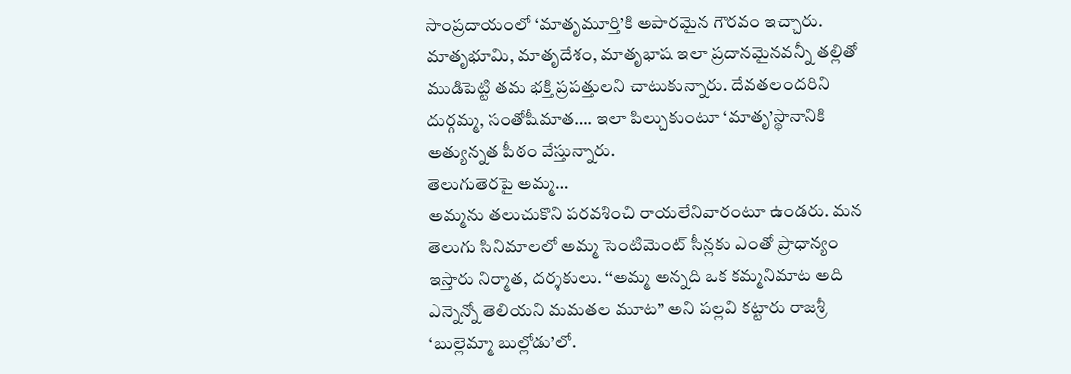సాంప్రదాయంలో ‘మాతృమూర్తి’కి అపారమైన గౌరవం ఇచ్చారు. మాతృభూమి, మాతృదేశం, మాతృభాష ఇలా ప్రదానమైనవన్నీ తల్లితో ముడిపెట్టి తమ భక్తి ప్రపత్తులని చాటుకున్నారు. దేవతలందరిని దుర్గమ్మ, సంతోషీమాత…. ఇలా పిల్చుకుంటూ ‘మాతృ’స్థానానికి అత్యున్నత పీఠం వేస్తున్నారు.
తెలుగుతెరపై అమ్మ…
అమ్మను తలుచుకొని పరవశించి రాయలేనివారంటూ ఉండరు. మన తెలుగు సినిమాలలో అమ్మ సెంటిమెంట్ సీన్లకు ఎంతో ప్రాధాన్యం ఇస్తారు నిర్మాత, దర్శకులు. ‘‘అమ్మ అన్నది ఒక కమ్మనిమాట అది ఎన్నెన్నో తెలియని మమతల మూట’’ అని పల్లవి కట్టారు రాజశ్రీ ‘బుల్లెమ్మా బుల్లోడు’లో.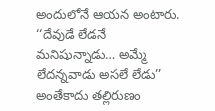అందులోనే ఆయన అంటారు. ‘‘దేవుడే లేడనే మనిషున్నాడు… అమ్మే లేదన్నవాడు అసలే లేడు’’ అంతేకాదు తల్లిరుణం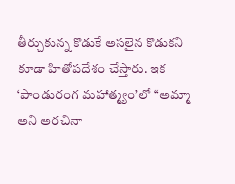తీర్చుకున్న కొడుకే అసలైన కొడుకని కూడా హితోపదేశం చేస్తారు. ఇక ‘పాండురంగ మహాత్మ్యం’లో ‘‘అమ్మా అని అరచినా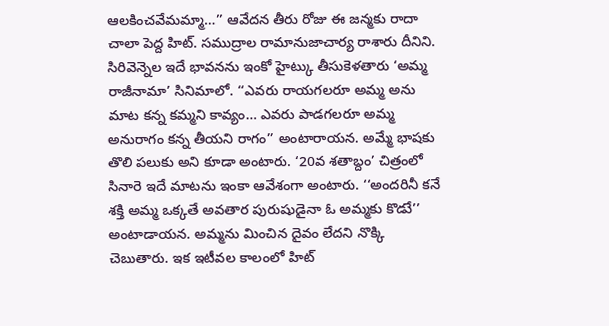ఆలకించవేమమ్మా…’’ ఆవేదన తీరు రోజు ఈ జన్మకు రాదా చాలా పెద్ద హిట్. సముద్రాల రామానుజాచార్య రాశారు దీనిని.
సిరివెన్నెల ఇదే భావనను ఇంకో హైట్కు తీసుకెళతారు ‘అమ్మ రాజీనామా’ సినిమాలో. ‘‘ఎవరు రాయగలరూ అమ్మ అను మాట కన్న కమ్మని కావ్యం… ఎవరు పాడగలరూ అమ్మ అనురాగం కన్న తీయని రాగం’’ అంటారాయన. అమ్మే భాషకు తొలి పలుకు అని కూడా అంటారు. ‘20వ శతాబ్దం’ చిత్రంలో సినారె ఇదే మాటను ఇంకా ఆవేశంగా అంటారు. ‘‘అందరినీ కనే శక్తి అమ్మ ఒక్కతే అవతార పురుషుడైనా ఓ అమ్మకు కొడుే’’ అంటాడాయన. అమ్మను మించిన దైవం లేదని నొక్కి చెబుతారు. ఇక ఇటీవల కాలంలో హిట్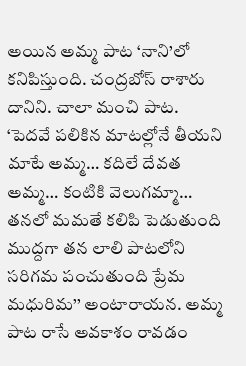అయిన అమ్మ పాట ‘నాని’లో కనిపిస్తుంది. చంద్రబోస్ రాశారు దానిని. చాలా మంచి పాట.
‘పెదవే పలికిన మాటల్లోనే తీయని మాటే అమ్మ… కదిలే దేవత అమ్మ… కంటికి వెలుగమ్మా… తనలో మమతే కలిపి పెడుతుంది ముద్దగా తన లాలి పాటలోని సరిగమ పంచుతుంది ప్రేమ మధురిమ’’ అంటారాయన. అమ్మ పాట రాసే అవకాశం రావడం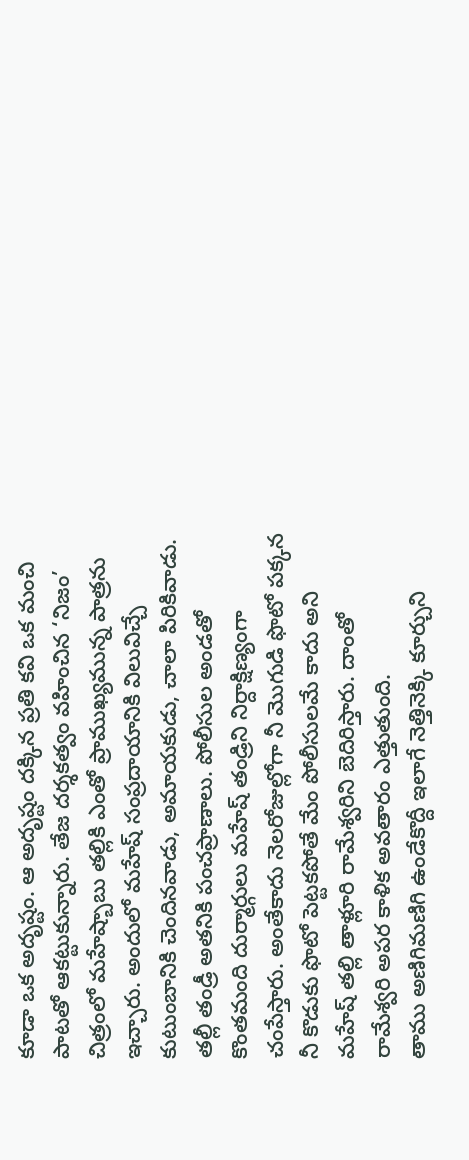కూడా ఒక అదృష్టం. ఆ అదృష్టం దక్కిన ప్రతి కవి ఒక మంచి పాటతో ఆకట్టుకున్నారు. తేజ దర్శకత్వం వహించిన ‘నిజం’ చిత్రంలో మహేష్బాబు తల్లికి ఎంతో ప్రాముఖ్యమున్న పాత్రను ఇచ్చారు. అందులో మహేష్ సంప్రదాయానికి విలువిచ్చే కుటుంబానికి చెందినవాడు, అమాయకుడు, చాలా పిరికివాడు. తల్లీ తండ్రీ అతనికి పంచప్రాణాలు. పోలీసుల అండతో కొంతమంది దుర్మార్గులు మహేష్ తండ్రిని నిర్దాక్షిణ్యంగా చంపేస్తారు. అంతేకాదు నెలరోజుల్లోగా నీ మొగుడి ఫొటో పక్కన నీ కొడుకు ఫొటో పెట్టకపోతే మేం పోలీసులమే కాదు అని మహేష్ తల్లి తాళ్లూరి రామేశ్వరిని బెదిరిస్తారు. దాంతో రామేశ్వరి అపర కాళిక అవతారం ఎత్తుతుంది.
తాము అణిగిమణిగి ఉండేకొద్దీ ఇలాగే నెత్తినెక్కి కూర్చుని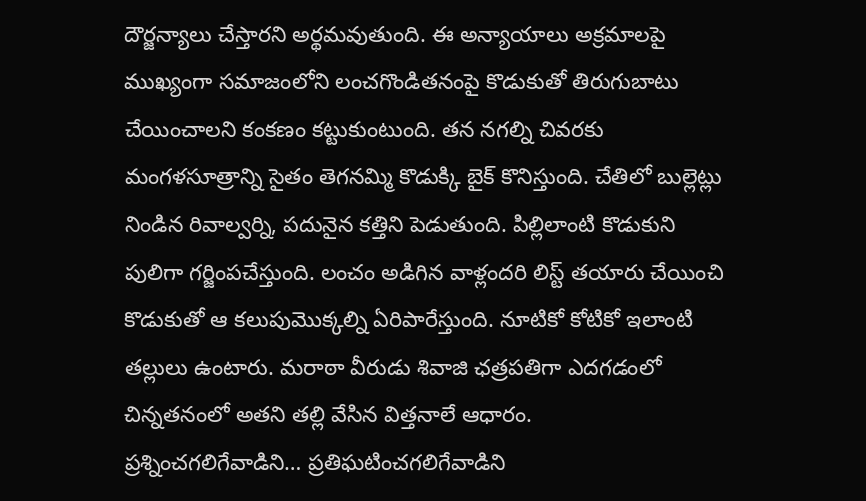దౌర్జన్యాలు చేస్తారని అర్థమవుతుంది. ఈ అన్యాయాలు అక్రమాలపై ముఖ్యంగా సమాజంలోని లంచగొండితనంపై కొడుకుతో తిరుగుబాటు చేయించాలని కంకణం కట్టుకుంటుంది. తన నగల్ని చివరకు మంగళసూత్రాన్ని సైతం తెగనమ్మి కొడుక్కి బైక్ కొనిస్తుంది. చేతిలో బుల్లెట్లు నిండిన రివాల్వర్ని, పదునైన కత్తిని పెడుతుంది. పిల్లిలాంటి కొడుకుని పులిగా గర్జింపచేస్తుంది. లంచం అడిగిన వాళ్లందరి లిస్ట్ తయారు చేయించి కొడుకుతో ఆ కలుపుమొక్కల్ని ఏరిపారేస్తుంది. నూటికో కోటికో ఇలాంటి తల్లులు ఉంటారు. మరాఠా వీరుడు శివాజి ఛత్రపతిగా ఎదగడంలో చిన్నతనంలో అతని తల్లి వేసిన విత్తనాలే ఆధారం.
ప్రశ్నించగలిగేవాడిని… ప్రతిఘటించగలిగేవాడిని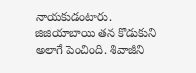నాయకుడంటారు. జిజియాబాయి తన కొడుకుని అలాగే పెంచింది. శివాజీని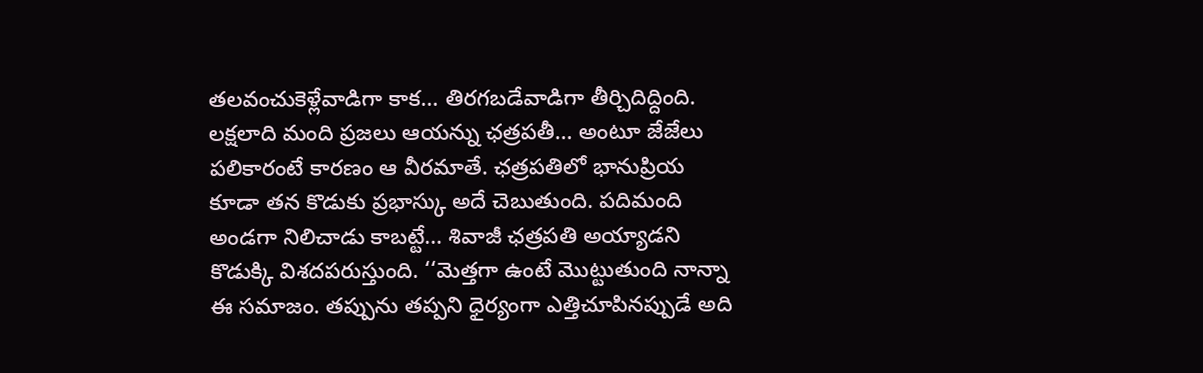తలవంచుకెళ్లేవాడిగా కాక… తిరగబడేవాడిగా తీర్చిదిద్దింది. లక్షలాది మంది ప్రజలు ఆయన్ను ఛత్రపతీ… అంటూ జేజేలు పలికారంటే కారణం ఆ వీరమాతే. ఛత్రపతిలో భానుప్రియ కూడా తన కొడుకు ప్రభాస్కు అదే చెబుతుంది. పదిమంది అండగా నిలిచాడు కాబట్టే… శివాజీ ఛత్రపతి అయ్యాడని కొడుక్కి విశదపరుస్తుంది. ‘‘మెత్తగా ఉంటే మొట్టుతుంది నాన్నా ఈ సమాజం. తప్పును తప్పని ధైర్యంగా ఎత్తిచూపినప్పుడే అది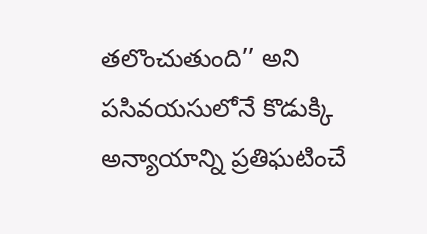తలొంచుతుంది’’ అని పసివయసులోనే కొడుక్కి అన్యాయాన్ని ప్రతిఘటించే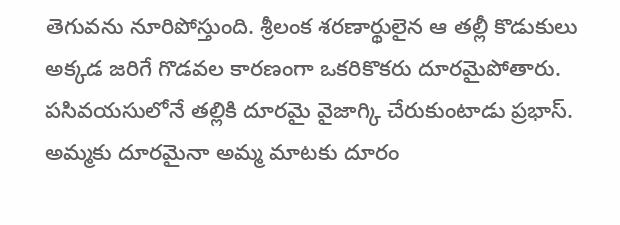తెగువను నూరిపోస్తుంది. శ్రీలంక శరణార్థులైన ఆ తల్లీ కొడుకులు అక్కడ జరిగే గొడవల కారణంగా ఒకరికొకరు దూరమైపోతారు.
పసివయసులోనే తల్లికి దూరమై వైజాగ్కి చేరుకుంటాడు ప్రభాస్. అమ్మకు దూరమైనా అమ్మ మాటకు దూరం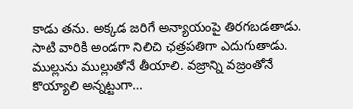కాడు తను. అక్కడ జరిగే అన్యాయంపై తిరగబడతాడు. సాటి వారికి అండగా నిలిచి ఛత్రపతిగా ఎదుగుతాడు. ముల్లును ముల్లుతోనే తీయాలి. వజ్రాన్ని వజ్రంతోనే కొయ్యాలి అన్నట్టుగా…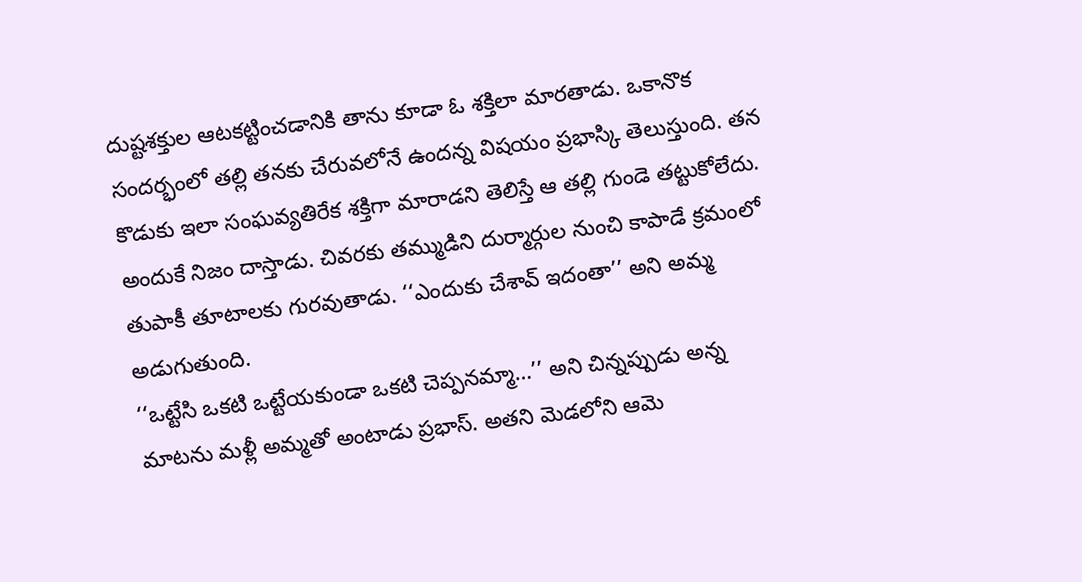దుష్టశక్తుల ఆటకట్టించడానికి తాను కూడా ఓ శక్తిలా మారతాడు. ఒకానొక సందర్భంలో తల్లి తనకు చేరువలోనే ఉందన్న విషయం ప్రభాస్కి తెలుస్తుంది. తన కొడుకు ఇలా సంఘవ్యతిరేక శక్తిగా మారాడని తెలిస్తే ఆ తల్లి గుండె తట్టుకోలేదు. అందుకే నిజం దాస్తాడు. చివరకు తమ్ముడిని దుర్మార్గుల నుంచి కాపాడే క్రమంలో తుపాకీ తూటాలకు గురవుతాడు. ‘‘ఎందుకు చేశావ్ ఇదంతా’’ అని అమ్మ అడుగుతుంది.
‘‘ఒట్టేసి ఒకటి ఒట్టేయకుండా ఒకటి చెప్పనమ్మా…’’ అని చిన్నప్పుడు అన్న మాటను మళ్లీ అమ్మతో అంటాడు ప్రభాస్. అతని మెడలోని ఆమె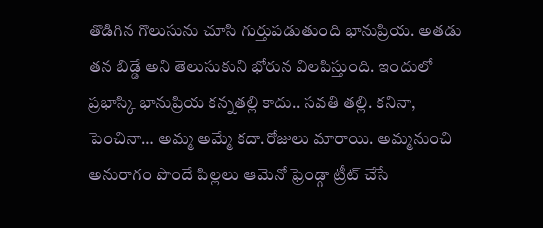తొడిగిన గొలుసును చూసి గుర్తుపడుతుంది భానుప్రియ. అతడు తన బిడ్డే అని తెలుసుకుని భోరున విలపిస్తుంది. ఇందులో ప్రభాస్కి భానుప్రియ కన్నతల్లి కాదు.. సవతి తల్లి. కనినా, పెంచినా… అమ్మ అమ్మే కదా.రోజులు మారాయి. అమ్మనుంచి అనురాగం పొందే పిల్లలు ఆమెనో ఫ్రెండ్గా ట్రీట్ చేసే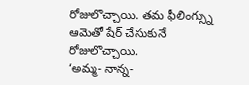రోజులొచ్చాయి. తమ ఫీలింగ్స్ను ఆమెతో షేర్ చేసుకునే రోజులొచ్చాయి.
‘అమ్మ- నాన్న-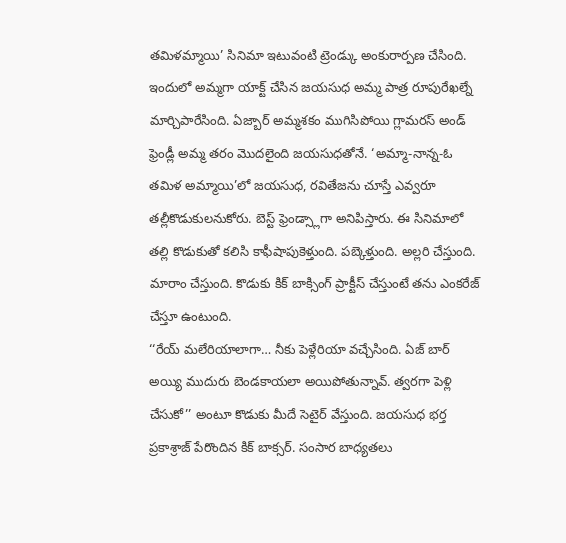తమిళమ్మాయి’ సినిమా ఇటువంటి ట్రెండ్కు అంకురార్పణ చేసింది. ఇందులో అమ్మగా యాక్ట్ చేసిన జయసుధ అమ్మ పాత్ర రూపురేఖల్నే మార్చిపారేసింది. ఏజ్బార్ అమ్మశకం ముగిసిపోయి గ్లామరస్ అండ్ ఫ్రెండ్లీ అమ్మ తరం మొదలైంది జయసుధతోనే. ‘అమ్మా-నాన్న-ఓ తమిళ అమ్మాయి’లో జయసుధ, రవితేజను చూస్తే ఎవ్వరూ తల్లీకొడుకులనుకోరు. బెస్ట్ ఫ్రెండ్స్లాగా అనిపిస్తారు. ఈ సినిమాలో తల్లి కొడుకుతో కలిసి కాఫీషాపుకెళ్తుంది. పబ్కెళ్తుంది. అల్లరి చేస్తుంది. మారాం చేస్తుంది. కొడుకు కిక్ బాక్సింగ్ ప్రాక్టీస్ చేస్తుంటే తను ఎంకరేజ్ చేస్తూ ఉంటుంది.
‘‘రేయ్ మలేరియాలాగా… నీకు పెళ్లేరియా వచ్చేసింది. ఏజ్ బార్ అయ్యి ముదురు బెండకాయలా అయిపోతున్నావ్. త్వరగా పెళ్లి చేసుకో’’ అంటూ కొడుకు మీదే సెటైర్ వేస్తుంది. జయసుధ భర్త ప్రకాశ్రాజ్ పేరొందిన కిక్ బాక్సర్. సంసార బాధ్యతలు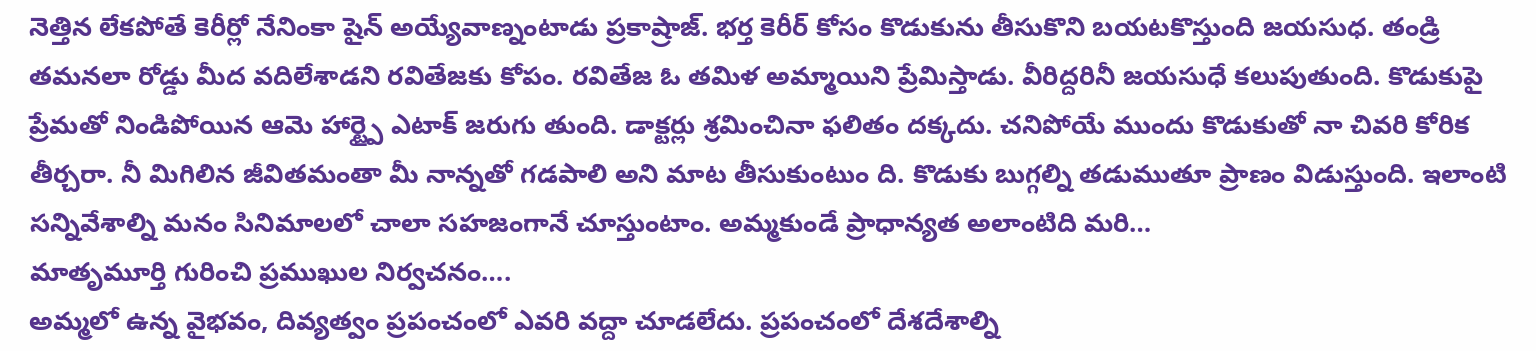నెత్తిన లేకపోతే కెరీర్లో నేనింకా షైన్ అయ్యేవాణ్నంటాడు ప్రకాష్రాజ్. భర్త కెరీర్ కోసం కొడుకును తీసుకొని బయటకొస్తుంది జయసుధ. తండ్రి తమనలా రోడ్డు మీద వదిలేశాడని రవితేజకు కోపం. రవితేజ ఓ తమిళ అమ్మాయిని ప్రేమిస్తాడు. వీరిద్దరినీ జయసుధే కలుపుతుంది. కొడుకుపై ప్రేమతో నిండిపోయిన ఆమె హార్ట్పై ఎటాక్ జరుగు తుంది. డాక్టర్లు శ్రమించినా ఫలితం దక్కదు. చనిపోయే ముందు కొడుకుతో నా చివరి కోరిక తీర్చరా. నీ మిగిలిన జీవితమంతా మీ నాన్నతో గడపాలి అని మాట తీసుకుంటుం ది. కొడుకు బుగ్గల్ని తడుముతూ ప్రాణం విడుస్తుంది. ఇలాంటి సన్నివేశాల్ని మనం సినిమాలలో చాలా సహజంగానే చూస్తుంటాం. అమ్మకుండే ప్రాధాన్యత అలాంటిది మరి…
మాతృమూర్తి గురించి ప్రముఖుల నిర్వచనం….
అమ్మలో ఉన్న వైభవం, దివ్యత్వం ప్రపంచంలో ఎవరి వద్దా చూడలేదు. ప్రపంచంలో దేశదేశాల్ని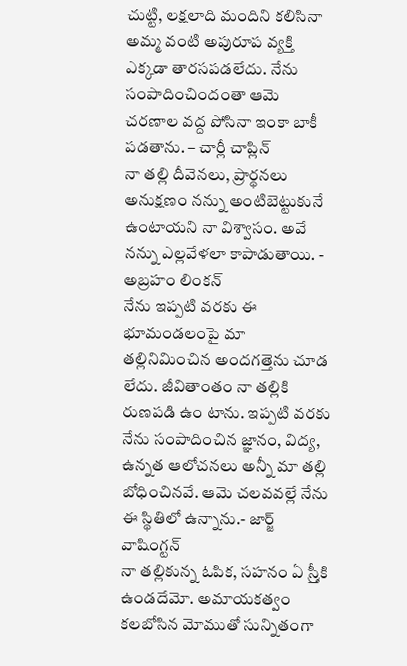చుట్టి, లక్షలాది మందిని కలిసినా అమ్మ వంటి అపురూప వ్యక్తి ఎక్కడా తారసపడలేదు. నేను సంపాదించిందంతా ఆమె చరణాల వద్ద పోసినా ఇంకా బాకీ పడతాను. – చార్లీ చాప్లిన్
నా తల్లి దీవెనలు, ప్రార్థనలు అనుక్షణం నన్ను అంటిబెట్టుకునే ఉంటాయని నా విశ్వాసం. అవే నన్ను ఎల్లవేళలా కాపాడుతాయి. - అబ్రహం లింకన్
నేను ఇప్పటి వరకు ఈ భూమండలంపై మా తల్లినిమించిన అందగత్తెను చూడ లేదు. జీవితాంతం నా తల్లికి రుణపడి ఉం టాను. ఇప్పటి వరకు నేను సంపాదించిన జ్ఞానం, విద్య, ఉన్నత ఆలోచనలు అన్నీ మా తల్లి బోధించినవే. ఆమె చలవవల్లే నేను ఈ స్థితిలో ఉన్నాను.- జార్జ్ వాషింగ్టన్
నా తల్లికున్న ఓపిక, సహనం ఏ స్ర్తీకి ఉండదేమో. అమాయకత్వం కలబోసిన మోముతో సున్నితంగా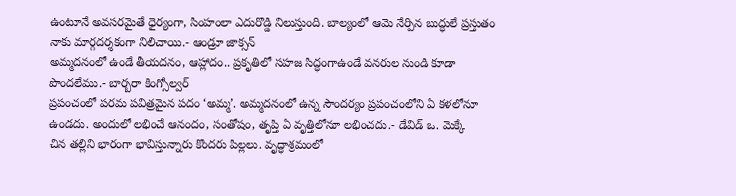ఉంటూనే అవసరమైతే ధైర్యంగా, సింహంలా ఎదురొడ్డి నిలుస్తుంది. బాల్యంలో ఆమె నేర్పిన బుద్ధులే ప్రస్తుతం నాకు మార్గదర్శకంగా నిలిచాయి.- ఆండ్రూ జాక్సన్
అమ్మదనంలో ఉండే తీయదనం, ఆహ్లాదం.. ప్రకృతిలో సహజ సిద్ధంగాఉండే వనరుల నుండి కూడా పొందలేము.- బార్బరా కింగ్సోల్వర్
ప్రపంచంలో పరమ పవిత్రమైన పదం ‘అమ్మ’. అమ్మదనంలో ఉన్న సౌందర్యం ప్రపంచంలోని ఏ కళలోనూ ఉండదు. అందులో లభించే ఆనందం, సంతోషం, తృప్తి ఏ వృత్తిలోనూ లభించదు.- డేవిడ్ ఒ. మెక్కే
చిన తల్లిని భారంగా భావిస్తున్నారు కొందరు పిల్లలు. వృద్ధాశ్రమంలో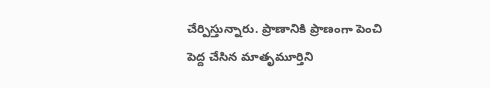చేర్పిస్తున్నారు. ప్రాణానికి ప్రాణంగా పెంచి పెద్ద చేసిన మాతృమూర్తిని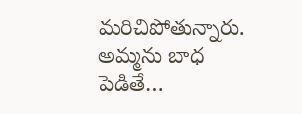మరిచిపోతున్నారు. అమ్మను బాధ పెడితే…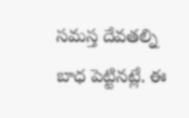సమస్త దేవతల్ని బాధ పెట్టినట్లే. ఈ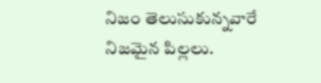నిజం తెలుసుకున్నవారే నిజమైన పిల్లలు.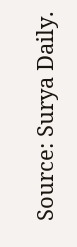Source: Surya Daily.